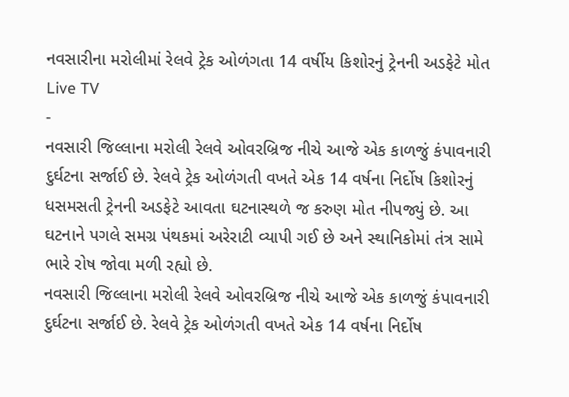નવસારીના મરોલીમાં રેલવે ટ્રેક ઓળંગતા 14 વર્ષીય કિશોરનું ટ્રેનની અડફેટે મોત
Live TV
-
નવસારી જિલ્લાના મરોલી રેલવે ઓવરબ્રિજ નીચે આજે એક કાળજું કંપાવનારી દુર્ઘટના સર્જાઈ છે. રેલવે ટ્રેક ઓળંગતી વખતે એક 14 વર્ષના નિર્દોષ કિશોરનું ધસમસતી ટ્રેનની અડફેટે આવતા ઘટનાસ્થળે જ કરુણ મોત નીપજ્યું છે. આ ઘટનાને પગલે સમગ્ર પંથકમાં અરેરાટી વ્યાપી ગઈ છે અને સ્થાનિકોમાં તંત્ર સામે ભારે રોષ જોવા મળી રહ્યો છે.
નવસારી જિલ્લાના મરોલી રેલવે ઓવરબ્રિજ નીચે આજે એક કાળજું કંપાવનારી દુર્ઘટના સર્જાઈ છે. રેલવે ટ્રેક ઓળંગતી વખતે એક 14 વર્ષના નિર્દોષ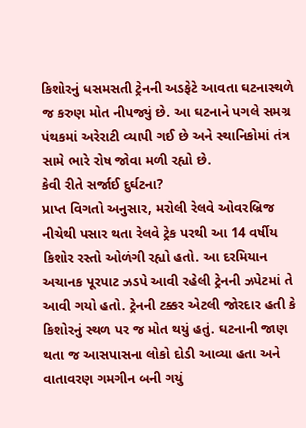કિશોરનું ધસમસતી ટ્રેનની અડફેટે આવતા ઘટનાસ્થળે જ કરુણ મોત નીપજ્યું છે. આ ઘટનાને પગલે સમગ્ર પંથકમાં અરેરાટી વ્યાપી ગઈ છે અને સ્થાનિકોમાં તંત્ર સામે ભારે રોષ જોવા મળી રહ્યો છે.
કેવી રીતે સર્જાઈ દુર્ઘટના?
પ્રાપ્ત વિગતો અનુસાર, મરોલી રેલવે ઓવરબ્રિજ નીચેથી પસાર થતા રેલવે ટ્રેક પરથી આ 14 વર્ષીય કિશોર રસ્તો ઓળંગી રહ્યો હતો. આ દરમિયાન અચાનક પૂરપાટ ઝડપે આવી રહેલી ટ્રેનની ઝપેટમાં તે આવી ગયો હતો. ટ્રેનની ટક્કર એટલી જોરદાર હતી કે કિશોરનું સ્થળ પર જ મોત થયું હતું. ઘટનાની જાણ થતા જ આસપાસના લોકો દોડી આવ્યા હતા અને વાતાવરણ ગમગીન બની ગયું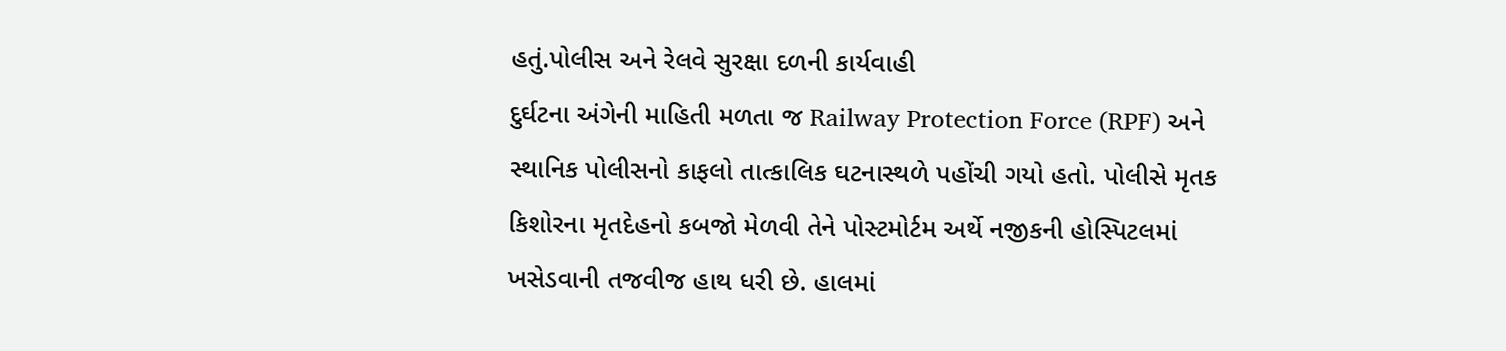હતું.પોલીસ અને રેલવે સુરક્ષા દળની કાર્યવાહી
દુર્ઘટના અંગેની માહિતી મળતા જ Railway Protection Force (RPF) અને સ્થાનિક પોલીસનો કાફલો તાત્કાલિક ઘટનાસ્થળે પહોંચી ગયો હતો. પોલીસે મૃતક કિશોરના મૃતદેહનો કબજો મેળવી તેને પોસ્ટમોર્ટમ અર્થે નજીકની હોસ્પિટલમાં ખસેડવાની તજવીજ હાથ ધરી છે. હાલમાં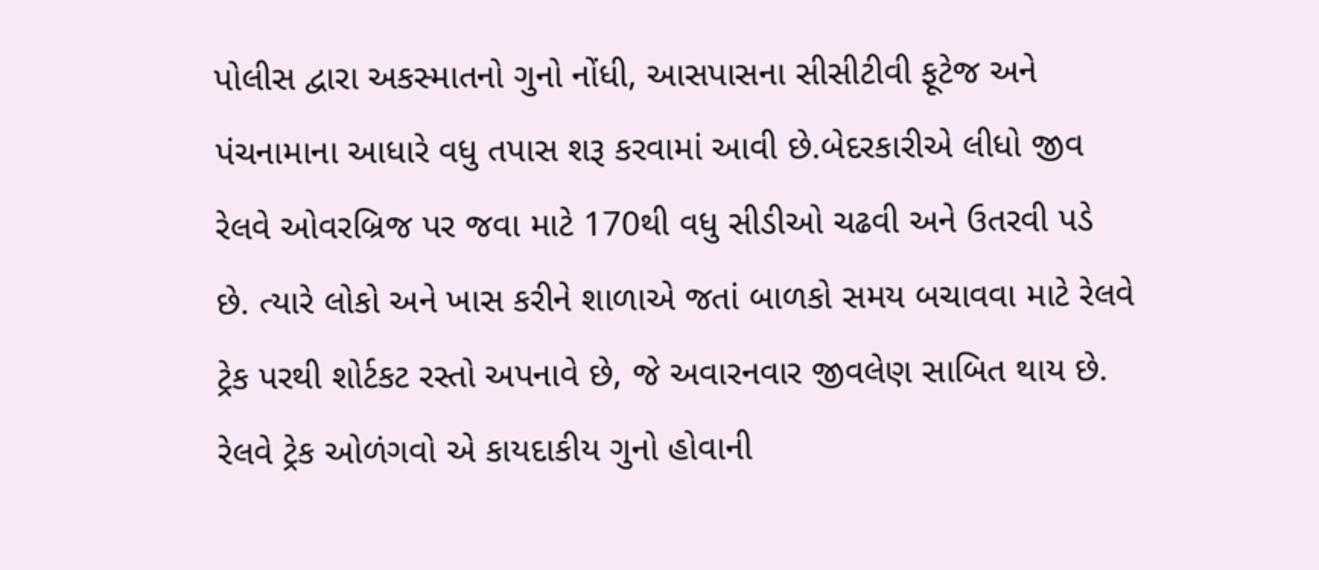પોલીસ દ્વારા અકસ્માતનો ગુનો નોંધી, આસપાસના સીસીટીવી ફૂટેજ અને પંચનામાના આધારે વધુ તપાસ શરૂ કરવામાં આવી છે.બેદરકારીએ લીધો જીવ
રેલવે ઓવરબ્રિજ પર જવા માટે 170થી વધુ સીડીઓ ચઢવી અને ઉતરવી પડે છે. ત્યારે લોકો અને ખાસ કરીને શાળાએ જતાં બાળકો સમય બચાવવા માટે રેલવે ટ્રેક પરથી શોર્ટકટ રસ્તો અપનાવે છે, જે અવારનવાર જીવલેણ સાબિત થાય છે.
રેલવે ટ્રેક ઓળંગવો એ કાયદાકીય ગુનો હોવાની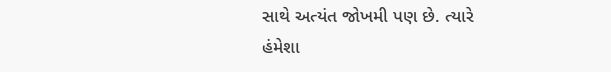સાથે અત્યંત જોખમી પણ છે. ત્યારે હંમેશા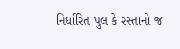નિર્ધારિત પુલ કે રસ્તાનો જ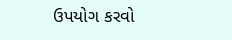ઉપયોગ કરવો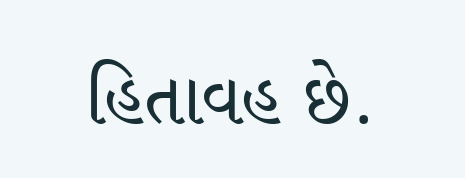હિતાવહ છે.